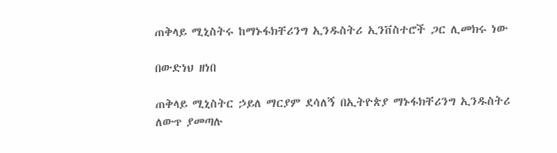ጠቅላይ ሚኒስትሩ ከማኑፋክቸሪንግ ኢንዱስትሪ ኢንቨስተሮች ጋር ሊመክሩ ነው

በውድነህ ዘነበ

ጠቅላይ ሚኒስትር ኃይለ ማርያም ደሳለኝ በኢትዮጵያ ማኑፋክቸሪንግ ኢንዱስትሪ ለውጥ ያመጣሉ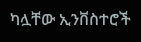ካሏቸው ኢንቨስተሮች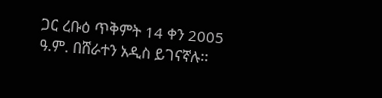ጋር ረቡዕ ጥቅምት 14 ቀን 2005 ዓ.ም. በሸራተን አዲስ ይገናኛሉ፡፡